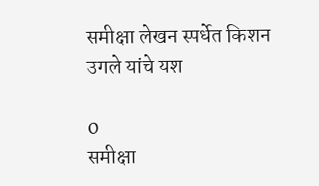समीक्षा लेखन स्पर्धेत किशन उगले यांचे यश

0
समीक्षा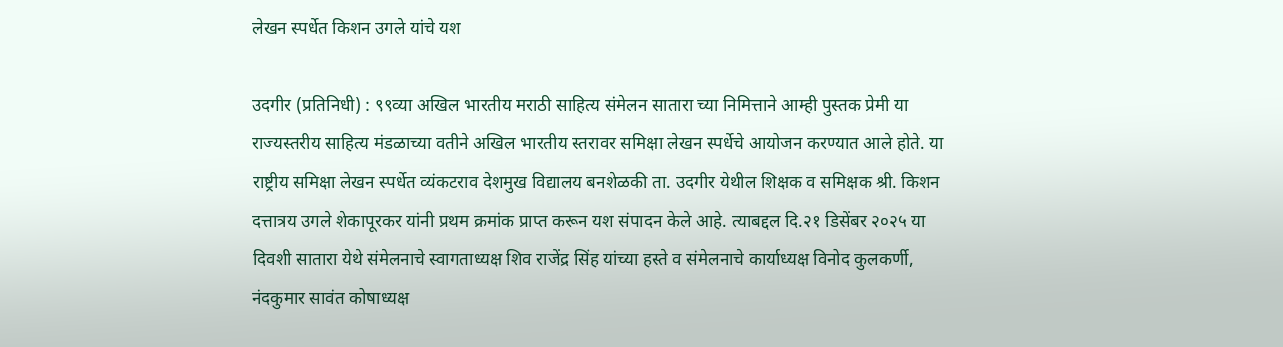लेखन स्पर्धेत किशन उगले यांचे यश

उदगीर (प्रतिनिधी) : ९९व्या अखिल भारतीय मराठी साहित्य संमेलन सातारा च्या निमित्ताने आम्ही पुस्तक प्रेमी या राज्यस्तरीय साहित्य मंडळाच्या वतीने अखिल भारतीय स्तरावर समिक्षा लेखन स्पर्धेचे आयोजन करण्यात आले होते. या राष्ट्रीय समिक्षा लेखन स्पर्धेत व्यंकटराव देशमुख विद्यालय बनशेळकी ता. उदगीर येथील शिक्षक व समिक्षक श्री. किशन दत्तात्रय उगले शेकापूरकर यांनी प्रथम क्रमांक प्राप्त करून यश संपादन केले आहे. त्याबद्दल दि.२१ डिसेंबर २०२५ या दिवशी सातारा येथे संमेलनाचे स्वागताध्यक्ष शिव राजेंद्र सिंह यांच्या हस्ते व संमेलनाचे कार्याध्यक्ष विनोद कुलकर्णी, नंदकुमार सावंत कोषाध्यक्ष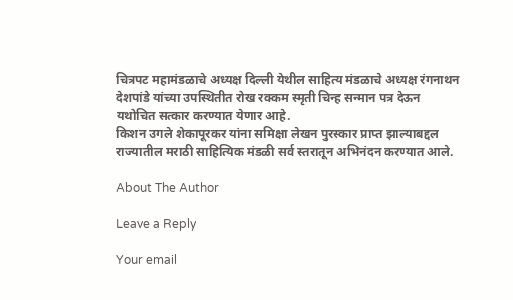चित्रपट महामंडळाचे अध्यक्ष दिल्ली येथील साहित्य मंडळाचे अध्यक्ष रंगनाथन देशपांडे यांच्या उपस्थितीत रोख रक्कम स्मृती चिन्ह सन्मान पत्र देऊन यथोचित सत्कार करण्यात येणार आहे.
किशन उगले शेकापूरकर यांना समिक्षा लेखन पुरस्कार प्राप्त झाल्याबद्दल राज्यातील मराठी साहित्यिक मंडळी सर्व स्तरातून अभिनंदन करण्यात आले.

About The Author

Leave a Reply

Your email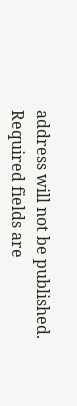address will not be published. Required fields are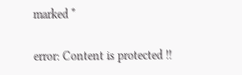marked *

error: Content is protected !!